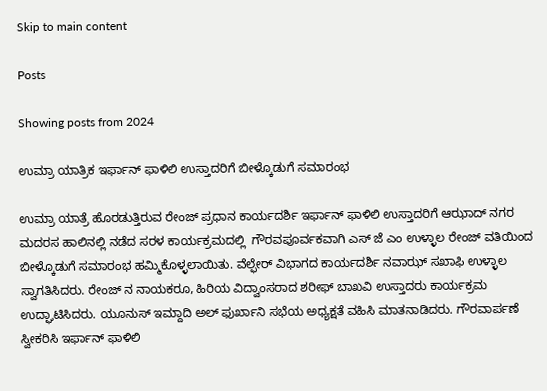Skip to main content

Posts

Showing posts from 2024

ಉಮ್ರಾ ಯಾತ್ರಿಕ ಇರ್ಫಾನ್ ಫಾಳಿಲಿ ಉಸ್ತಾದರಿಗೆ ಬೀಳ್ಕೊಡುಗೆ ಸಮಾರಂಭ

ಉಮ್ರಾ ಯಾತ್ರೆ ಹೊರಡುತ್ತಿರುವ ರೇಂಜ್ ಪ್ರಧಾನ ಕಾರ್ಯದರ್ಶಿ ಇರ್ಫಾನ್ ಫಾಳಿಲಿ ಉಸ್ತಾದರಿಗೆ ಆಝಾದ್ ನಗರ ಮದರಸ ಹಾಲಿನಲ್ಲಿ ನಡೆದ ಸರಳ ಕಾರ್ಯಕ್ರಮದಲ್ಲಿ  ಗೌರವಪೂರ್ವಕವಾಗಿ ಎಸ್ ಜೆ ಎಂ ಉಳ್ಳಾಲ ರೇಂಜ್ ವತಿಯಿಂದ ಬೀಳ್ಕೊಡುಗೆ ಸಮಾರಂಭ ಹಮ್ಮಿಕೊಳ್ಳಲಾಯಿತು. ವೆಲ್ಫೇರ್ ವಿಭಾಗದ ಕಾರ್ಯದರ್ಶಿ ನವಾಝ್ ಸಖಾಫಿ ಉಳ್ಳಾಲ ಸ್ವಾಗತಿಸಿದರು. ರೇಂಜ್ ನ ನಾಯಕರೂ, ಹಿರಿಯ ವಿದ್ವಾಂಸರಾದ ಶರೀಫ್ ಬಾಖವಿ ಉಸ್ತಾದರು ಕಾರ್ಯಕ್ರಮ ಉದ್ಘಾಟಿಸಿದರು. ಯೂನುಸ್ ಇಮ್ದಾದಿ ಅಲ್ ಫುರ್ಖಾನಿ ಸಭೆಯ ಅಧ್ಯಕ್ಷತೆ ವಹಿಸಿ ಮಾತನಾಡಿದರು. ಗೌರವಾರ್ಪಣೆ ಸ್ವೀಕರಿಸಿ ಇರ್ಫಾನ್ ಫಾಳಿಲಿ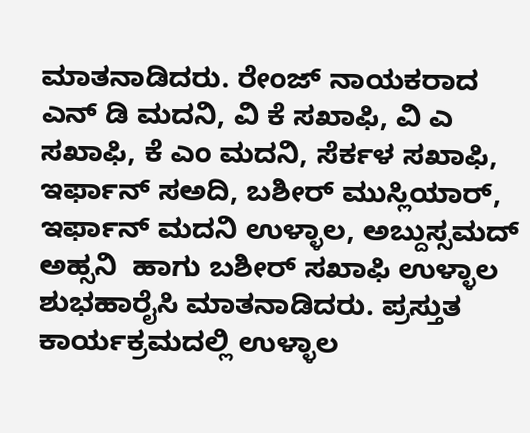ಮಾತನಾಡಿದರು. ರೇಂಜ್ ನಾಯಕರಾದ ಎನ್ ಡಿ ಮದನಿ, ವಿ ಕೆ ಸಖಾಫಿ, ವಿ ಎ ಸಖಾಫಿ, ಕೆ ಎಂ ಮದನಿ, ಸೆರ್ಕಳ ಸಖಾಫಿ, ಇರ್ಫಾನ್ ಸಅದಿ, ಬಶೀರ್ ಮುಸ್ಲಿಯಾರ್, ಇರ್ಫಾನ್ ಮದನಿ ಉಳ್ಳಾಲ, ಅಬ್ದುಸ್ಸಮದ್ ಅಹ್ಸನಿ  ಹಾಗು ಬಶೀರ್ ಸಖಾಫಿ ಉಳ್ಳಾಲ ಶುಭಹಾರೈಸಿ ಮಾತನಾಡಿದರು. ಪ್ರಸ್ತುತ ಕಾರ್ಯಕ್ರಮದಲ್ಲಿ ಉಳ್ಳಾಲ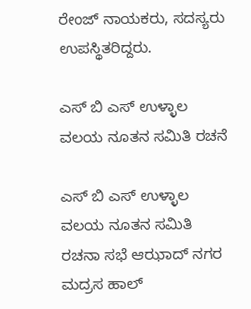ರೇಂಜ್ ನಾಯಕರು, ಸದಸ್ಯರು ಉಪಸ್ಥಿತರಿದ್ದರು.

ಎಸ್ ಬಿ ಎಸ್ ಉಳ್ಳಾಲ ವಲಯ ನೂತನ ಸಮಿತಿ ರಚನೆ

ಎಸ್ ಬಿ ಎಸ್ ಉಳ್ಳಾಲ ವಲಯ ನೂತನ ಸಮಿತಿ ರಚನಾ ಸಭೆ ಆಝಾದ್ ನಗರ ಮದ್ರಸ ಹಾಲ್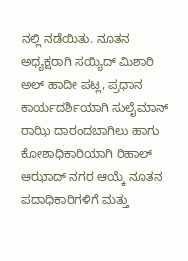ನಲ್ಲಿ ನಡೆಯಿತು. ನೂತನ ಅಧ್ಯಕ್ಷರಾಗಿ ಸಯ್ಯಿದ್ ಮಿಶಾರಿ ಅಲ್ ಹಾದೀ ಪಟ್ಲ, ಪ್ರಧಾನ ಕಾರ್ಯದರ್ಶಿಯಾಗಿ ಸುಲೈಮಾನ್ ರಾಝಿ ದಾರಂದಬಾಗಿಲು ಹಾಗು ಕೋಶಾಧಿಕಾರಿಯಾಗಿ ರಿಹಾಲ್ ಆಝಾದ್ ನಗರ ಆಯ್ಕೆ ನೂತನ ಪದಾಧಿಕಾರಿಗಳಿಗೆ ಮತ್ತು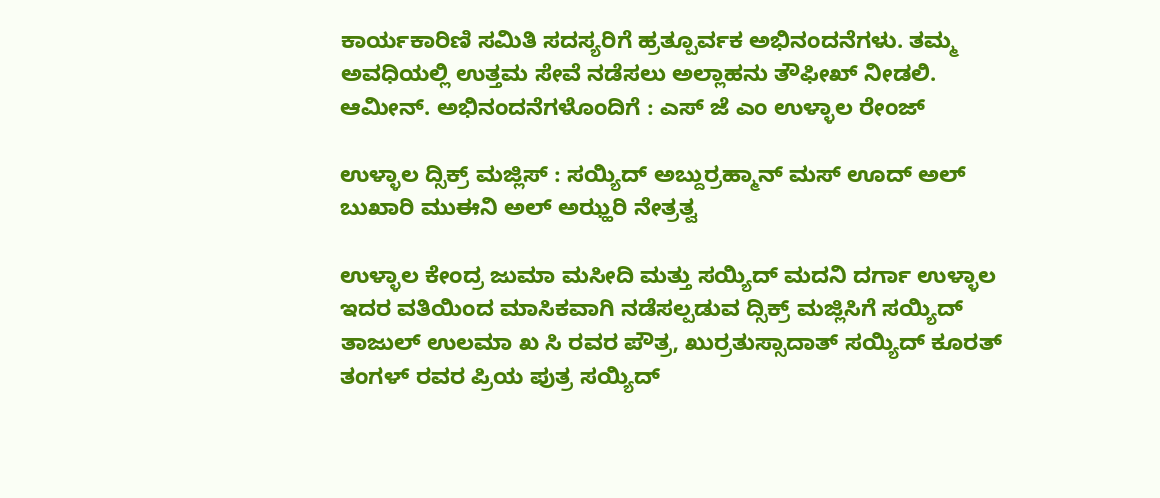ಕಾರ್ಯಕಾರಿಣಿ ಸಮಿತಿ ಸದಸ್ಯರಿಗೆ ಹ್ರತ್ಪೂರ್ವಕ ಅಭಿನಂದನೆಗಳು. ತಮ್ಮ ಅವಧಿಯಲ್ಲಿ ಉತ್ತಮ ಸೇವೆ ನಡೆಸಲು ಅಲ್ಲಾಹನು ತೌಫೀಖ್ ನೀಡಲಿ.  ಆಮೀನ್. ಅಭಿನಂದನೆಗಳೊಂದಿಗೆ : ಎಸ್ ಜೆ ಎಂ ಉಳ್ಳಾಲ ರೇಂಜ್

ಉಳ್ಳಾಲ ದ್ಸಿಕ್ರ್ ಮಜ್ಲಿಸ್ : ಸಯ್ಯಿದ್ ಅಬ್ದುರ್ರಹ್ಮಾನ್ ಮಸ್ ಊದ್ ಅಲ್ ಬುಖಾರಿ ಮುಈನಿ ಅಲ್ ಅಝ್ಹರಿ ನೇತ್ರತ್ವ

ಉಳ್ಳಾಲ ಕೇಂದ್ರ ಜುಮಾ ಮಸೀದಿ ಮತ್ತು ಸಯ್ಯಿದ್ ಮದನಿ ದರ್ಗಾ ಉಳ್ಳಾಲ ಇದರ ವತಿಯಿಂದ ಮಾಸಿಕವಾಗಿ ನಡೆಸಲ್ಪಡುವ ದ್ಸಿಕ್ರ್ ಮಜ್ಲಿಸಿಗೆ ಸಯ್ಯಿದ್ ತಾಜುಲ್ ಉಲಮಾ ಖ ಸಿ ರವರ ಪೌತ್ರ, ಖುರ್ರತುಸ್ಸಾದಾತ್ ಸಯ್ಯಿದ್ ಕೂರತ್ ತಂಗಳ್ ರವರ ಪ್ರಿಯ ಪುತ್ರ ಸಯ್ಯಿದ್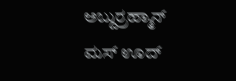ಅಬ್ದುರ್ರಹ್ಮಾನ್ ಮಸ್ ಊದ್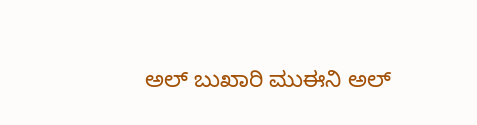ಅಲ್ ಬುಖಾರಿ ಮುಈನಿ ಅಲ್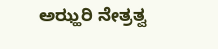ಅಝ್ಹರಿ ನೇತ್ರತ್ವ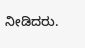ನೀಡಿದರು.